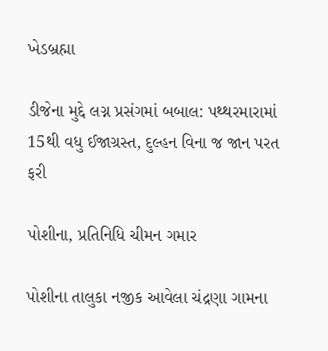ખેડબ્રહ્મા

ડીજેના મુદ્દે લગ્ન પ્રસંગમાં બબાલ: પથ્થરમારામાં 15થી વધુ ઈજાગ્રસ્ત, દુલ્હન વિના જ જાન પરત ફરી

પોશીના, પ્રતિનિધિ ચીમન ગમાર

પોશીના તાલુકા નજીક આવેલા ચંદ્રણા ગામના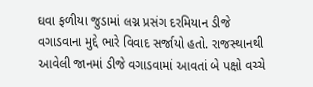ઘવા ફળીયા જુડામાં લગ્ન પ્રસંગ દરમિયાન ડીજે વગાડવાના મુદ્દે ભારે વિવાદ સર્જાયો હતો. રાજસ્થાનથી આવેલી જાનમાં ડીજે વગાડવામાં આવતાં બે પક્ષો વચ્ચે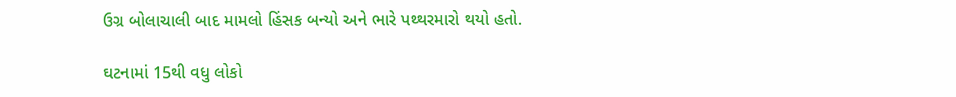ઉગ્ર બોલાચાલી બાદ મામલો હિંસક બન્યો અને ભારે પથ્થરમારો થયો હતો.

ઘટનામાં 15થી વધુ લોકો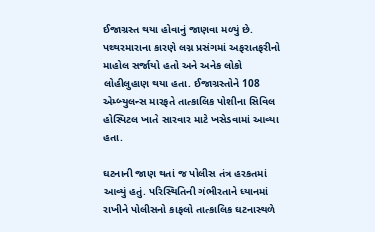ઈજાગ્રસ્ત થયા હોવાનું જાણવા મળ્યું છે. પથ્થરમારાના કારણે લગ્ન પ્રસંગમાં અફરાતફરીનો માહોલ સર્જાયો હતો અને અનેક લોકો લોહીલુહાણ થયા હતા. ઈજાગ્રસ્તોને 108 એમ્બ્યુલન્સ મારફતે તાત્કાલિક પોશીના સિવિલ હોસ્પિટલ ખાતે સારવાર માટે ખસેડવામાં આવ્યા હતા.

ઘટનાની જાણ થતાં જ પોલીસ તંત્ર હરકતમાં આવ્યું હતું. પરિસ્થિતિની ગંભીરતાને ધ્યાનમાં રાખીને પોલીસનો કાફલો તાત્કાલિક ઘટનાસ્થળે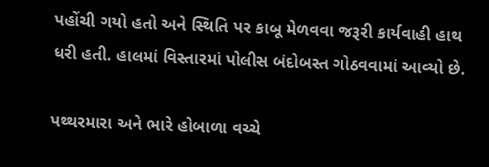પહોંચી ગયો હતો અને સ્થિતિ પર કાબૂ મેળવવા જરૂરી કાર્યવાહી હાથ ધરી હતી. હાલમાં વિસ્તારમાં પોલીસ બંદોબસ્ત ગોઠવવામાં આવ્યો છે.

પથ્થરમારા અને ભારે હોબાળા વચ્ચે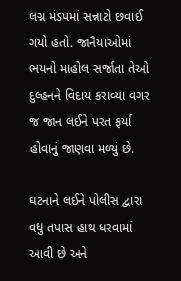લગ્ન મંડપમાં સન્નાટો છવાઈ ગયો હતો. જાનૈયાઓમાં ભયનો માહોલ સર્જાતા તેઓ દુલ્હનને વિદાય કરાવ્યા વગર જ જાન લઈને પરત ફર્યા હોવાનું જાણવા મળ્યું છે.

ઘટનાને લઈને પોલીસ દ્વારા વધુ તપાસ હાથ ધરવામાં આવી છે અને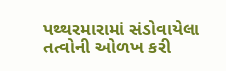પથ્થરમારામાં સંડોવાયેલા તત્વોની ઓળખ કરી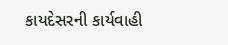કાયદેસરની કાર્યવાહી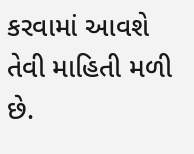કરવામાં આવશે તેવી માહિતી મળી છે.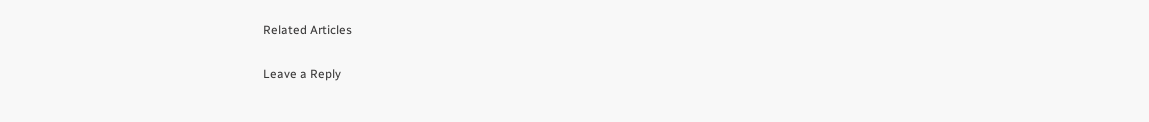Related Articles

Leave a Reply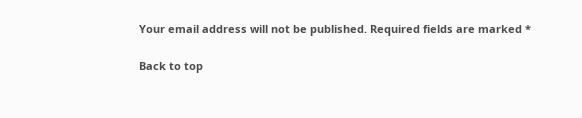Your email address will not be published. Required fields are marked *

Back to top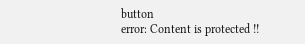button
error: Content is protected !!